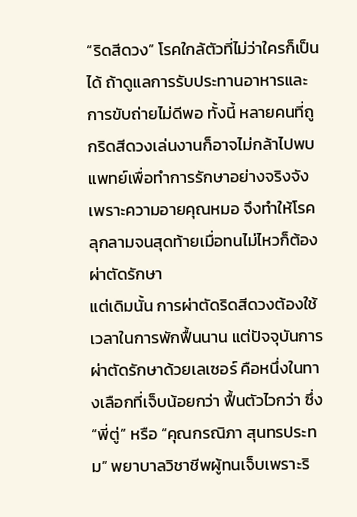“ริดสีดวง” โรคใกล้ตัวที่ไม่ว่าใครก็เป็นได้ ถ้าดูแลการรับประทานอาหารและการขับถ่ายไม่ดีพอ ทั้งนี้ หลายคนที่ถูกริดสีดวงเล่นงานก็อาจไม่กล้าไปพบแพทย์เพื่อทำการรักษาอย่างจริงจัง เพราะความอายคุณหมอ จึงทำให้โรคลุกลามจนสุดท้ายเมื่อทนไม่ไหวก็ต้องผ่าตัดรักษา
แต่เดิมนั้น การผ่าตัดริดสีดวงต้องใช้เวลาในการพักฟื้นนาน แต่ปัจจุบันการผ่าตัดรักษาด้วยเลเซอร์ คือหนึ่งในทางเลือกที่เจ็บน้อยกว่า ฟื้นตัวไวกว่า ซึ่ง “พี่ตู่” หรือ “คุณกรณิภา สุนทรประทม” พยาบาลวิชาชีพผู้ทนเจ็บเพราะริ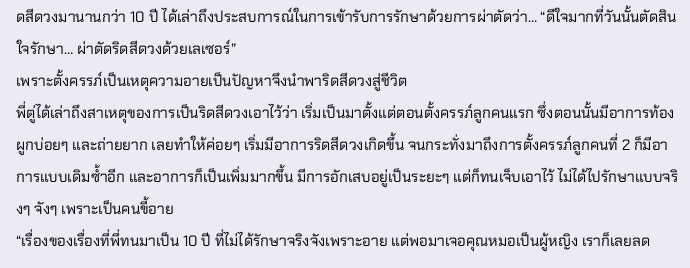ดสีดวงมานานกว่า 10 ปี ได้เล่าถึงประสบการณ์ในการเข้ารับการรักษาด้วยการผ่าตัดว่า… “ดีใจมากที่วันนั้นตัดสินใจรักษา… ผ่าตัดริดสีดวงด้วยเลเซอร์”
เพราะตั้งครรภ์เป็นเหตุความอายเป็นปัญหาจึงนำพาริดสีดวงสู่ชีวิต
พี่ตู่ได้เล่าถึงสาเหตุของการเป็นริดสีดวงเอาไว้ว่า เริ่มเป็นมาตั้งแต่ตอนตั้งครรภ์ลูกคนแรก ซึ่งตอนนั้นมีอาการท้องผูกบ่อยๆ และถ่ายยาก เลยทำให้ค่อยๆ เริ่มมีอาการริดสีดวงเกิดขึ้น จนกระทั่งมาถึงการตั้งครรภ์ลูกคนที่ 2 ก็มีอาการแบบเดิมซ้ำอีก และอาการก็เป็นเพิ่มมากขึ้น มีการอักเสบอยู่เป็นระยะๆ แต่ก็ทนเจ็บเอาไว้ ไม่ได้ไปรักษาแบบจริงๆ จังๆ เพราะเป็นคนขี้อาย
“เรื่องของเรื่องที่พี่ทนมาเป็น 10 ปี ที่ไม่ได้รักษาจริงจังเพราะอาย แต่พอมาเจอคุณหมอเป็นผู้หญิง เราก็เลยลด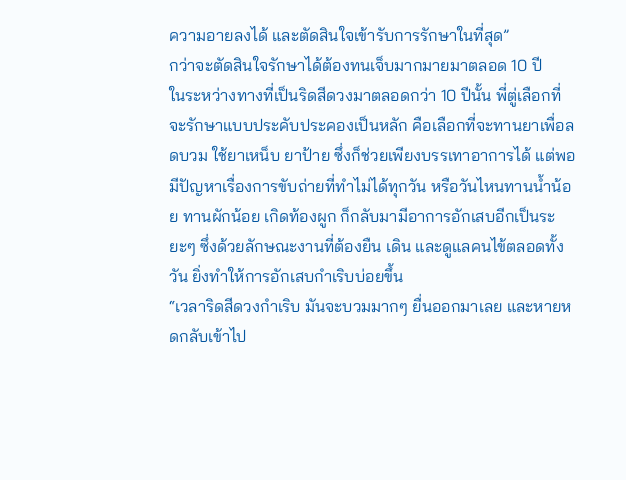ความอายลงได้ และตัดสินใจเข้ารับการรักษาในที่สุด”
กว่าจะตัดสินใจรักษาได้ต้องทนเจ็บมากมายมาตลอด 10 ปี
ในระหว่างทางที่เป็นริดสีดวงมาตลอดกว่า 10 ปีนั้น พี่ตู่เลือกที่จะรักษาแบบประคับประคองเป็นหลัก คือเลือกที่จะทานยาเพื่อลดบวม ใช้ยาเหน็บ ยาป้าย ซึ่งก็ช่วยเพียงบรรเทาอาการได้ แต่พอมีปัญหาเรื่องการขับถ่ายที่ทำไม่ได้ทุกวัน หรือวันไหนทานน้ำน้อย ทานผักน้อย เกิดท้องผูก ก็กลับมามีอาการอักเสบอีกเป็นระยะๆ ซึ่งด้วยลักษณะงานที่ต้องยืน เดิน และดูแลคนไข้ตลอดทั้งวัน ยิ่งทำให้การอักเสบกำเริบบ่อยขึ้น
“เวลาริดสีดวงกำเริบ มันจะบวมมากๆ ยื่นออกมาเลย และหายหดกลับเข้าไป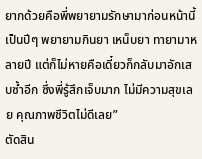ยากด้วยคือพี่พยายามรักษามาก่อนหน้านี้เป็นปีๆ พยายามกินยา เหน็บยา ทายามาหลายปี แต่ก็ไม่หายคือเดี๋ยวก็กลับมาอักเสบซ้ำอีก ซึ่งพี่รู้สึกเจ็บมาก ไม่มีความสุขเลย คุณภาพชีวิตไม่ดีเลย”
ตัดสิน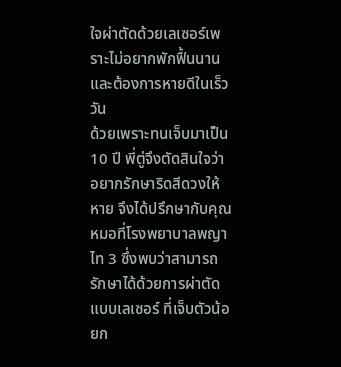ใจผ่าตัดด้วยเลเซอร์เพราะไม่อยากพักฟื้นนานและต้องการหายดีในเร็ววัน
ด้วยเพราะทนเจ็บมาเป็น 10 ปี พี่ตู่จึงตัดสินใจว่า อยากรักษาริดสีดวงให้หาย จึงได้ปรึกษากับคุณหมอที่โรงพยาบาลพญาไท 3 ซึ่งพบว่าสามารถรักษาได้ด้วยการผ่าตัดแบบเลเซอร์ ที่เจ็บตัวน้อยก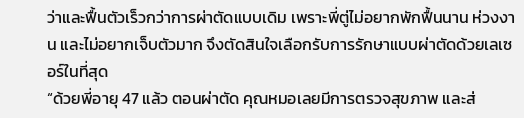ว่าและฟื้นตัวเร็วกว่าการผ่าตัดแบบเดิม เพราะพี่ตู่ไม่อยากพักฟื้นนาน ห่วงงาน และไม่อยากเจ็บตัวมาก จึงตัดสินใจเลือกรับการรักษาแบบผ่าตัดด้วยเลเซอร์ในที่สุด
“ด้วยพี่อายุ 47 แล้ว ตอนผ่าตัด คุณหมอเลยมีการตรวจสุขภาพ และส่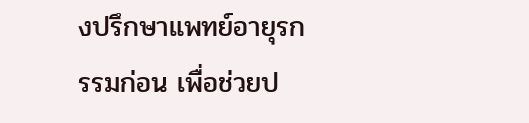งปรึกษาแพทย์อายุรกรรมก่อน เพื่อช่วยป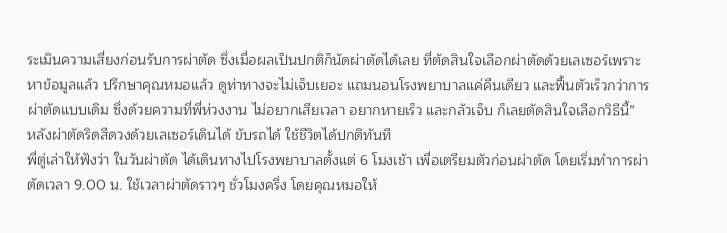ระเมินความเสี่ยงก่อนรับการผ่าตัด ซึ่งเมื่อผลเป็นปกติก็นัดผ่าตัดได้เลย ที่ตัดสินใจเลือกผ่าตัดด้วยเลเซอร์เพราะหาข้อมูลแล้ว ปรึกษาคุณหมอแล้ว ดูท่าทางจะไม่เจ็บเยอะ แถมนอนโรงพยาบาลแค่คืนเดียว และฟื้นตัวเร็วกว่าการผ่าตัดแบบเดิม ซึ่งด้วยความที่พี่ห่วงงาน ไม่อยากเสียเวลา อยากหายเร็ว และกลัวเจ็บ ก็เลยตัดสินใจเลือกวิธีนี้”
หลังผ่าตัดริดสีดวงด้วยเลเซอร์เดินได้ ขับรถได้ ใช้ชีวิตได้ปกติทันที
พี่ตู่เล่าให้ฟังว่า ในวันผ่าตัด ได้เดินทางไปโรงพยาบาลตั้งแต่ 6 โมงเช้า เพื่อเตรียมตัวก่อนผ่าตัด โดยเริ่มทำการผ่าตัดเวลา 9.00 น. ใช้เวลาผ่าตัดราวๆ ชั่วโมงครึ่ง โดยคุณหมอให้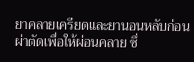ยาคลายเครียดและยานอนหลับก่อนผ่าตัดเพื่อให้ผ่อนคลาย ซึ่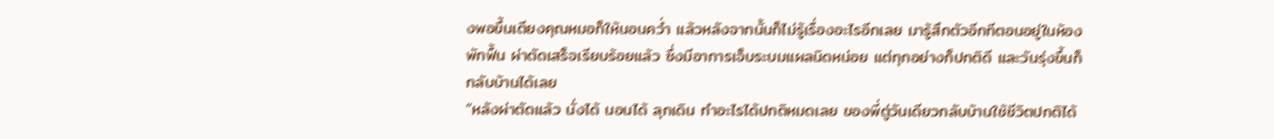งพอขึ้นเตียงคุณหมอก็ให้นอนคว่ำ แล้วหลังจากนั้นก็ไม่รู้เรื่องอะไรอีกเลย มารู้สึกตัวอีกทีตอนอยู่ในห้องพักฟื้น ผ่าตัดเสร็จเรียบร้อยแล้ว ซึ่งมีอาการเจ็บระบมแผลนิดหน่อย แต่ทุกอย่างก็ปกติดี และวันรุ่งขึ้นก็กลับบ้านได้เลย
“หลังผ่าตัดแล้ว นั่งได้ นอนได้ ลุกเดิน ทำอะไรได้ปกติหมดเลย ของพี่ตู่วันเดียวกลับบ้านใช้ชีวิตปกติได้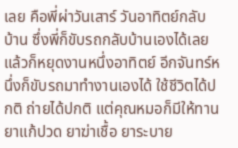เลย คือพี่ผ่าวันเสาร์ วันอาทิตย์กลับบ้าน ซึ่งพี่ก็ขับรถกลับบ้านเองได้เลย แล้วก็หยุดงานหนึ่งอาทิตย์ อีกจันทร์หนึ่งก็ขับรถมาทำงานเองได้ ใช้ชีวิตได้ปกติ ถ่ายได้ปกติ แต่คุณหมอก็มีให้ทานยาแก้ปวด ยาฆ่าเชื้อ ยาระบาย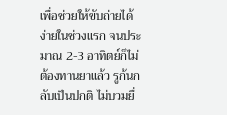เพื่อช่วยให้ขับถ่ายได้ง่ายในช่วงแรก จนประมาณ 2-3 อาทิตย์ก็ไม่ต้องทานยาแล้ว รูก้นกลับเป็นปกติ ไม่บวมยื่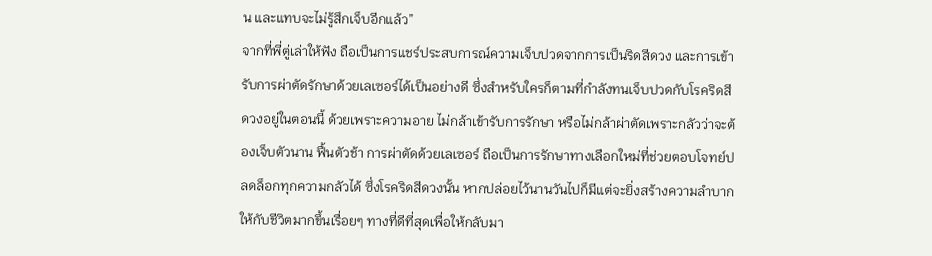น และแทบจะไม่รู้สึกเจ็บอีกแล้ว”
จากที่พี่ตู่เล่าให้ฟัง ถือเป็นการแชร์ประสบการณ์ความเจ็บปวดจากการเป็นริดสีดวง และการเข้ารับการผ่าตัดรักษาด้วยเลเซอร์ได้เป็นอย่างดี ซึ่งสำหรับใครก็ตามที่กำลังทนเจ็บปวดกับโรคริดสีดวงอยู่ในตอนนี้ ด้วยเพราะความอาย ไม่กล้าเข้ารับการรักษา หรือไม่กล้าผ่าตัดเพราะกลัวว่าจะต้องเจ็บตัวนาน ฟื้นตัวช้า การผ่าตัดด้วยเลเซอร์ ถือเป็นการรักษาทางเลือกใหม่ที่ช่วยตอบโจทย์ปลดล็อกทุกความกลัวได้ ซึ่งโรคริดสีดวงนั้น หากปล่อยไว้นานวันไปก็มีแต่จะยิ่งสร้างความลำบากให้กับชีวิตมากขึ้นเรื่อยๆ ทางที่ดีที่สุดเพื่อให้กลับมา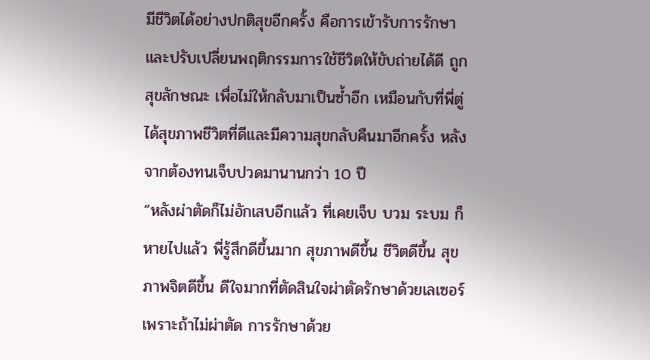มีชีวิตได้อย่างปกติสุขอีกครั้ง คือการเข้ารับการรักษา และปรับเปลี่ยนพฤติกรรมการใช้ชีวิตให้ขับถ่ายได้ดี ถูกสุขลักษณะ เพื่อไม่ให้กลับมาเป็นซ้ำอีก เหมือนกับที่พี่ตู่ได้สุขภาพชีวิตที่ดีและมีความสุขกลับคืนมาอีกครั้ง หลังจากต้องทนเจ็บปวดมานานกว่า 10 ปี
“หลังผ่าตัดก็ไม่อักเสบอีกแล้ว ที่เคยเจ็บ บวม ระบม ก็หายไปแล้ว พี่รู้สึกดีขึ้นมาก สุขภาพดีขึ้น ชีวิตดีขึ้น สุขภาพจิตดีขึ้น ดีใจมากที่ตัดสินใจผ่าตัดรักษาด้วยเลเซอร์ เพราะถ้าไม่ผ่าตัด การรักษาด้วย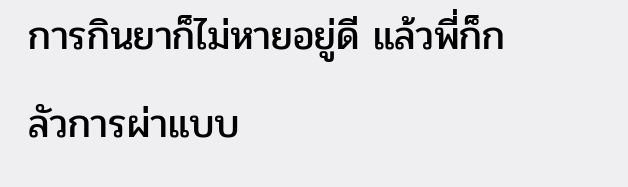การกินยาก็ไม่หายอยู่ดี แล้วพี่ก็กลัวการผ่าแบบ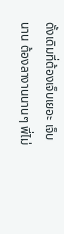ดั้งเดิมที่ต้องเจ็บเยอะ เจ็บนาน ต้องลางานนานๆ พี่ไม่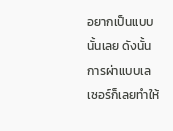อยากเป็นแบบนั้นเลย ดังนั้น การผ่าแบบเลเซอร์ก็เลยทำให้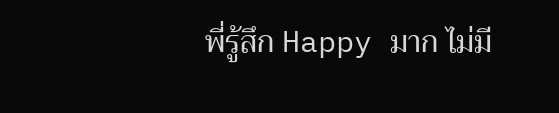พี่รู้สึก Happy มาก ไม่มี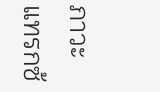ภาวะแทรกซ้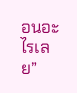อนอะไรเลย”